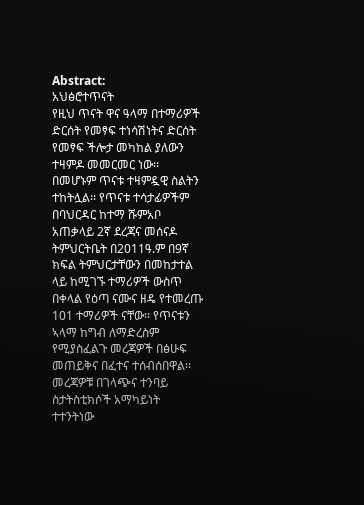Abstract:
አህፅሮተጥናት
የዚህ ጥናት ዋና ዓላማ በተማሪዎች ድርሰት የመፃፍ ተነሳሽነትና ድርሰት የመፃፍ ችሎታ መካከል ያለውን ተዛምዶ መመርመር ነው፡፡ በመሆኑም ጥናቱ ተዛምዷዊ ስልትን ተከትሏል፡፡ የጥናቱ ተሳታፊዎችም በባህርዳር ከተማ ሹምአቦ አጠቃላይ 2ኛ ደረጃና መሰናዶ ትምህርትቤት በ2011ዓ.ም በ9ኛ ክፍል ትምህርታቸውን በመከታተል ላይ ከሚገኙ ተማሪዎች ውስጥ በቀላል የዕጣ ናሙና ዘዴ የተመረጡ 101 ተማሪዎች ናቸው፡፡ የጥናቱን ኣላማ ከግብ ለማድረስም የሚያስፈልጉ መረጃዎች በፅሁፍ መጠይቅና በፈተና ተሰብሰበዋል፡፡ መረጃዎቹ በገላጭና ተንባይ ስታትስቲክሶች አማካይነት ተተንትነው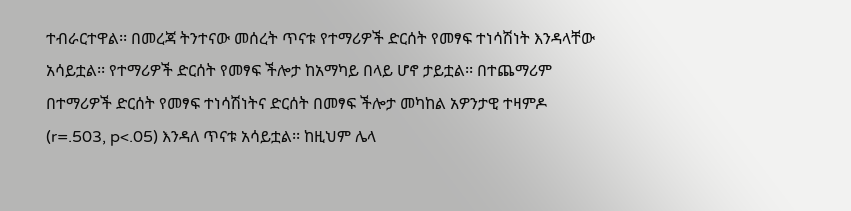ተብራርተዋል፡፡ በመረጃ ትንተናው መሰረት ጥናቱ የተማሪዎች ድርሰት የመፃፍ ተነሳሽነት እንዳላቸው አሳይቷል፡፡ የተማሪዎች ድርሰት የመፃፍ ችሎታ ከአማካይ በላይ ሆኖ ታይቷል፡፡ በተጨማሪም በተማሪዎች ድርሰት የመፃፍ ተነሳሽነትና ድርሰት በመፃፍ ችሎታ መካከል አዎንታዊ ተዛምዶ (r=.503, p<.05) እንዳለ ጥናቱ አሳይቷል፡፡ ከዚህም ሌላ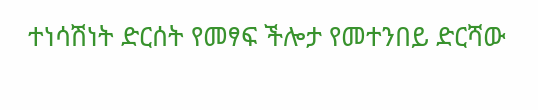ተነሳሽነት ድርሰት የመፃፍ ችሎታ የመተንበይ ድርሻው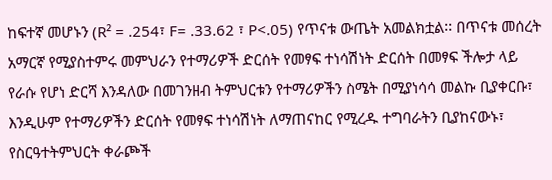ከፍተኛ መሆኑን (R² = .254፣ F= .33.62 ፣ P<.05) የጥናቱ ውጤት አመልክቷል፡፡ በጥናቱ መሰረት አማርኛ የሚያስተምሩ መምህራን የተማሪዎች ድርሰት የመፃፍ ተነሳሽነት ድርሰት በመፃፍ ችሎታ ላይ የራሱ የሆነ ድርሻ እንዳለው በመገንዘብ ትምህርቱን የተማሪዎችን ስሜት በሚያነሳሳ መልኩ ቢያቀርቡ፣ እንዲሁም የተማሪዎችን ድርሰት የመፃፍ ተነሳሽነት ለማጠናከር የሚረዱ ተግባራትን ቢያከናውኑ፣ የስርዓተትምህርት ቀራጮች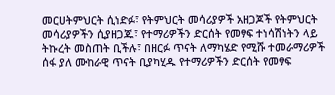መርሀትምህርት ሲነድፉ፣ የትምህርት መሳሪያዎች አዘጋጆች የትምህርት መሳሪያዎችን ሲያዘጋጁ፣ የተማሪዎችን ድርሰት የመፃፍ ተነሳሽነትን ላይ ትኩረት መስጠት ቢችሉ፣ በዘርፉ ጥናት ለማካሄድ የሚሹ ተመራማሪዎች ሰፋ ያለ ሙከራዊ ጥናት ቢያካሂዱ የተማሪዎችን ድርሰት የመፃፍ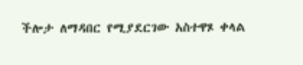ችሎታ ለማዳበር የሚያደርገው አስተዋጾ ቀላል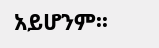አይሆንም፡፡